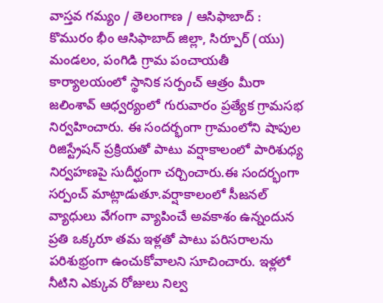వాస్తవ గమ్యం / తెలంగాణ / ఆసిఫాబాద్ : కొమురం భీం ఆసిఫాబాద్ జిల్లా, సిర్పూర్ (యు) మండలం, పంగిడి గ్రామ పంచాయతీ కార్యాలయంలో స్థానిక సర్పంచ్ ఆత్రం మీరా జలింశావ్ ఆధ్వర్యంలో గురువారం ప్రత్యేక గ్రామసభ నిర్వహించారు. ఈ సందర్భంగా గ్రామంలోని షాపుల రిజిస్ట్రేషన్ ప్రక్రియతో పాటు వర్షాకాలంలో పారిశుధ్య నిర్వహణపై సుదీర్ఘంగా చర్చించారు.ఈ సందర్భంగా సర్పంచ్ మాట్లాడుతూ.వర్షాకాలంలో సీజనల్ వ్యాధులు వేగంగా వ్యాపించే అవకాశం ఉన్నందున ప్రతి ఒక్కరూ తమ ఇళ్లతో పాటు పరిసరాలను పరిశుభ్రంగా ఉంచుకోవాలని సూచించారు. ఇళ్లలో నీటిని ఎక్కువ రోజులు నిల్వ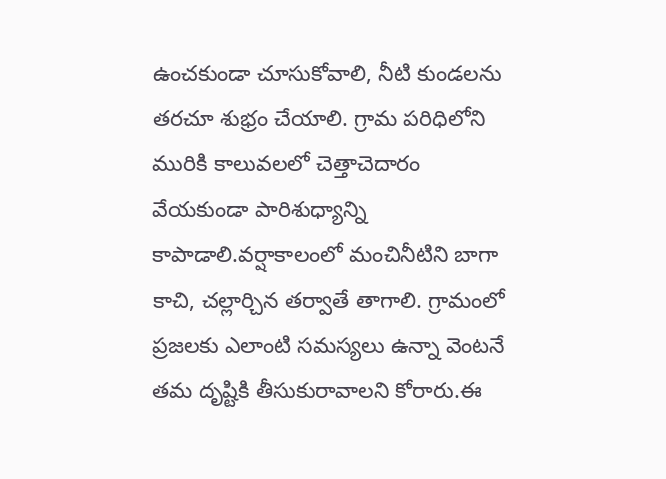ఉంచకుండా చూసుకోవాలి, నీటి కుండలను తరచూ శుభ్రం చేయాలి. గ్రామ పరిధిలోని మురికి కాలువలలో చెత్తాచెదారం వేయకుండా పారిశుధ్యాన్ని కాపాడాలి.వర్షాకాలంలో మంచినీటిని బాగా కాచి, చల్లార్చిన తర్వాతే తాగాలి. గ్రామంలో ప్రజలకు ఎలాంటి సమస్యలు ఉన్నా వెంటనే తమ దృష్టికి తీసుకురావాలని కోరారు.ఈ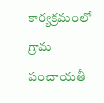కార్యక్రమంలో గ్రామ పంచాయతీ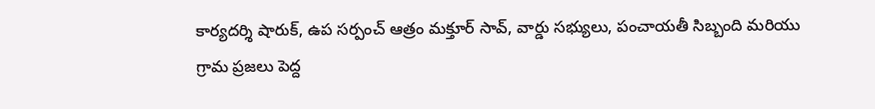కార్యదర్శి షారుక్, ఉప సర్పంచ్ ఆత్రం మక్తూర్ సావ్, వార్డు సభ్యులు, పంచాయతీ సిబ్బంది మరియు గ్రామ ప్రజలు పెద్ద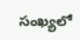సంఖ్యలో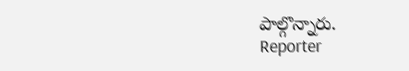పాల్గొన్నారు.
Reporter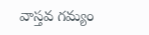వాస్తవ గమ్యం